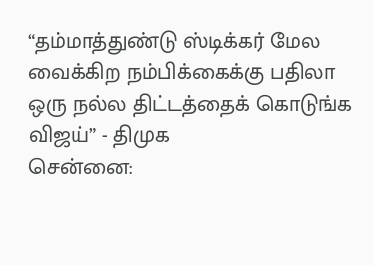“தம்மாத்துண்டு ஸ்டிக்கர் மேல வைக்கிற நம்பிக்கைக்கு பதிலா ஒரு நல்ல திட்டத்தைக் கொடுங்க விஜய்” - திமுக
சென்னை: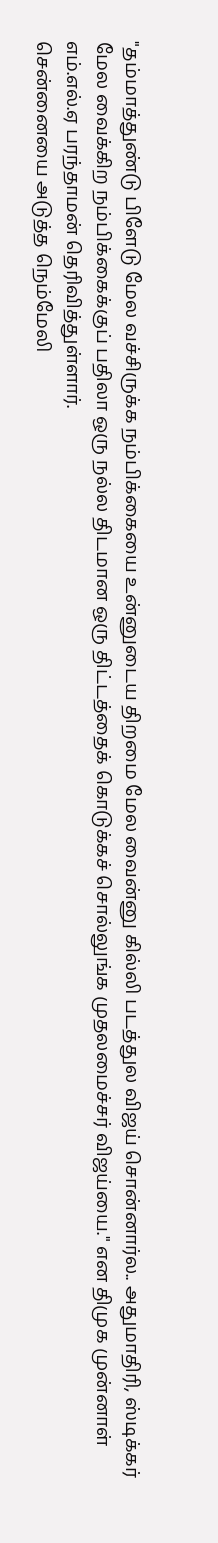"தம்மாத்துண்டு பிளேடு மேல வச்சிருக்க நம்பிக்கையை உன்னுடைய திறமை மேல வைன்னு கில்லி படத்துல விஜய் சொன்னார்ல.. அதுமாதிரி, ஸ்டிக்கர் மேல வைக்கிற நம்பிக்கைக்குப் பதிலா ஒரு நல்ல திடமான ஒரு திட்டத்தைக் கொடுக்கச் சொல்லுங்க முதலமைச்சர் விஜய்யை." என திமுக முன்னாள் எம்.எல்.ஏ பரந்தாமன் தெரிவித்துள்ளார்.
சென்னையை அடுத்த நெம்மேலி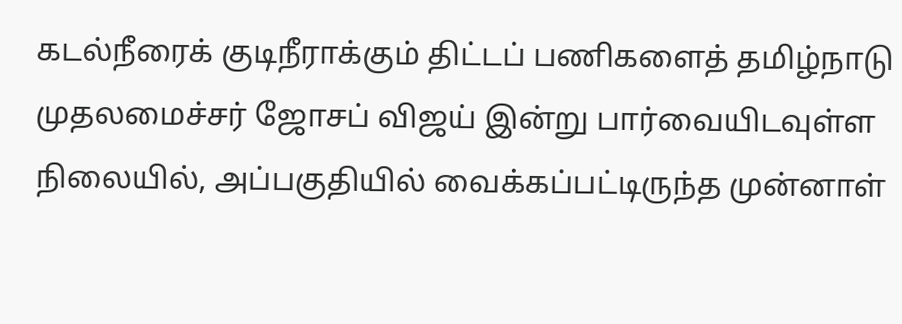கடல்நீரைக் குடிநீராக்கும் திட்டப் பணிகளைத் தமிழ்நாடு முதலமைச்சர் ஜோசப் விஜய் இன்று பார்வையிடவுள்ள நிலையில், அப்பகுதியில் வைக்கப்பட்டிருந்த முன்னாள்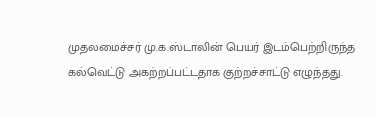முதலமைச்சர் மு.க.ஸ்டாலின் பெயர் இடம்பெற்றிருந்த கல்வெட்டு அகற்றப்பட்டதாக குற்றச்சாட்டு எழுந்தது.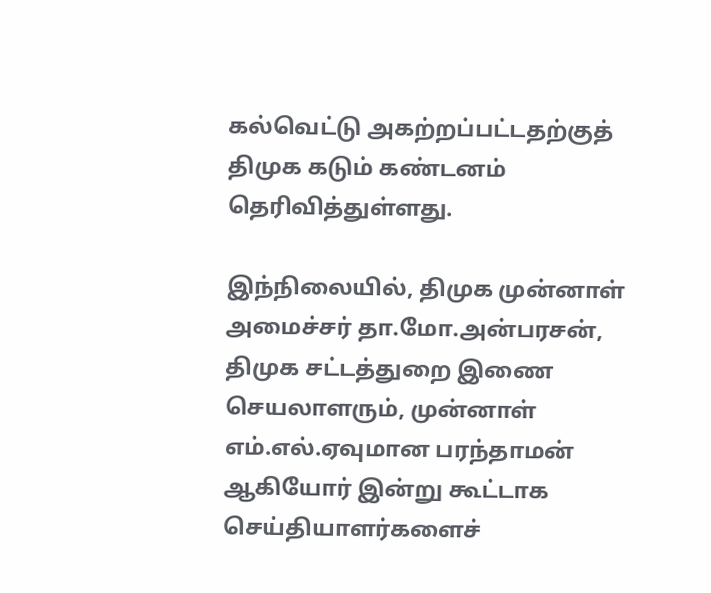கல்வெட்டு அகற்றப்பட்டதற்குத் திமுக கடும் கண்டனம் தெரிவித்துள்ளது.

இந்நிலையில், திமுக முன்னாள் அமைச்சர் தா.மோ.அன்பரசன், திமுக சட்டத்துறை இணை செயலாளரும், முன்னாள் எம்.எல்.ஏவுமான பரந்தாமன் ஆகியோர் இன்று கூட்டாக செய்தியாளர்களைச்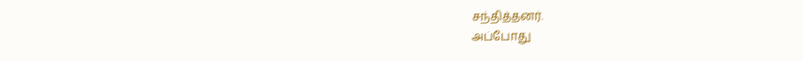சந்தித்தனர்.
அப்போது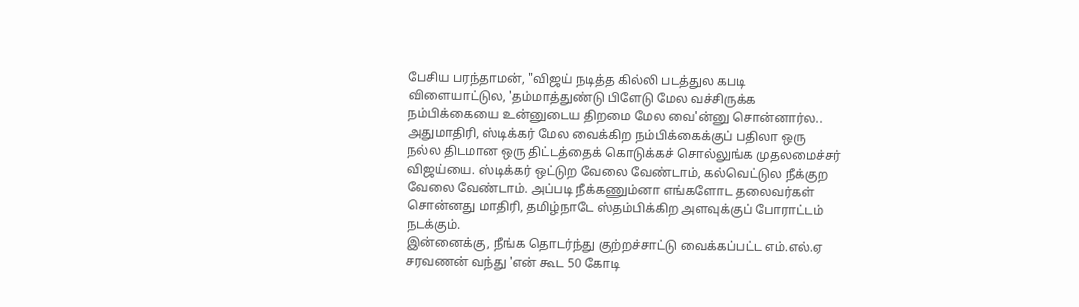பேசிய பரந்தாமன், "விஜய் நடித்த கில்லி படத்துல கபடி விளையாட்டுல, 'தம்மாத்துண்டு பிளேடு மேல வச்சிருக்க நம்பிக்கையை உன்னுடைய திறமை மேல வை'ன்னு சொன்னார்ல.. அதுமாதிரி, ஸ்டிக்கர் மேல வைக்கிற நம்பிக்கைக்குப் பதிலா ஒரு நல்ல திடமான ஒரு திட்டத்தைக் கொடுக்கச் சொல்லுங்க முதலமைச்சர் விஜய்யை. ஸ்டிக்கர் ஒட்டுற வேலை வேண்டாம், கல்வெட்டுல நீக்குற வேலை வேண்டாம். அப்படி நீக்கணும்னா எங்களோட தலைவர்கள் சொன்னது மாதிரி, தமிழ்நாடே ஸ்தம்பிக்கிற அளவுக்குப் போராட்டம் நடக்கும்.
இன்னைக்கு, நீங்க தொடர்ந்து குற்றச்சாட்டு வைக்கப்பட்ட எம்.எல்.ஏ சரவணன் வந்து 'என் கூட 50 கோடி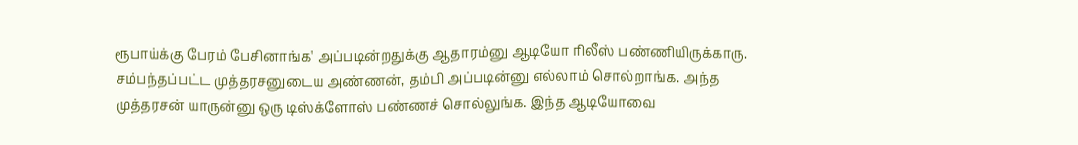ரூபாய்க்கு பேரம் பேசினாங்க' அப்படின்றதுக்கு ஆதாரம்னு ஆடியோ ரிலீஸ் பண்ணியிருக்காரு. சம்பந்தப்பட்ட முத்தரசனுடைய அண்ணன், தம்பி அப்படின்னு எல்லாம் சொல்றாங்க. அந்த முத்தரசன் யாருன்னு ஒரு டிஸ்க்ளோஸ் பண்ணச் சொல்லுங்க. இந்த ஆடியோவை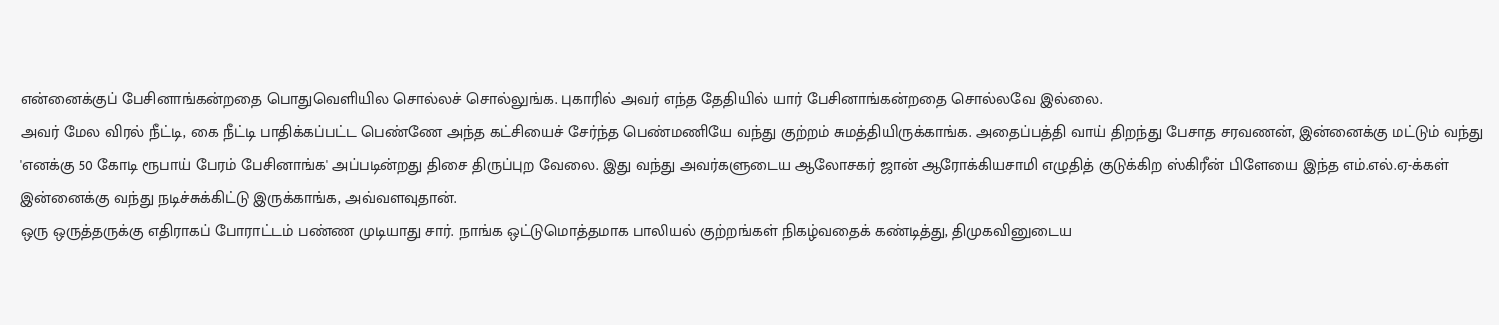என்னைக்குப் பேசினாங்கன்றதை பொதுவெளியில சொல்லச் சொல்லுங்க. புகாரில் அவர் எந்த தேதியில் யார் பேசினாங்கன்றதை சொல்லவே இல்லை.
அவர் மேல விரல் நீட்டி, கை நீட்டி பாதிக்கப்பட்ட பெண்ணே அந்த கட்சியைச் சேர்ந்த பெண்மணியே வந்து குற்றம் சுமத்தியிருக்காங்க. அதைப்பத்தி வாய் திறந்து பேசாத சரவணன், இன்னைக்கு மட்டும் வந்து 'எனக்கு 50 கோடி ரூபாய் பேரம் பேசினாங்க' அப்படின்றது திசை திருப்புற வேலை. இது வந்து அவர்களுடைய ஆலோசகர் ஜான் ஆரோக்கியசாமி எழுதித் குடுக்கிற ஸ்கிரீன் பிளேயை இந்த எம்.எல்.ஏ-க்கள் இன்னைக்கு வந்து நடிச்சுக்கிட்டு இருக்காங்க, அவ்வளவுதான்.
ஒரு ஒருத்தருக்கு எதிராகப் போராட்டம் பண்ண முடியாது சார். நாங்க ஒட்டுமொத்தமாக பாலியல் குற்றங்கள் நிகழ்வதைக் கண்டித்து, திமுகவினுடைய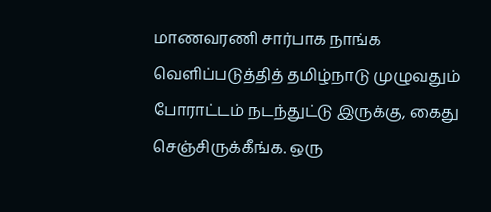மாணவரணி சார்பாக நாங்க வெளிப்படுத்தித் தமிழ்நாடு முழுவதும் போராட்டம் நடந்துட்டு இருக்கு, கைது செஞ்சிருக்கீங்க. ஒரு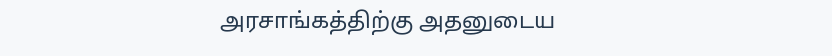அரசாங்கத்திற்கு அதனுடைய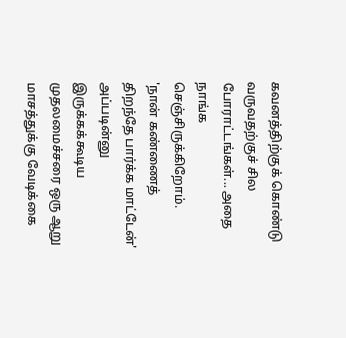கவனத்திற்குக் கொண்டு வருவதற்குச் சில போராட்டங்கள்... அதை நாங்க செஞ்சிருக்கிறோம்.
'நான் கண்ணைத் திறந்தே பார்க்க மாட்டேன்' அப்படின்னு இருக்கக்கூடிய முதலமைச்சரை ஒரு ஆறு மாசத்துக்கு வேடிக்கை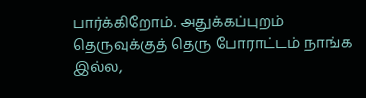பார்க்கிறோம். அதுக்கப்புறம் தெருவுக்குத் தெரு போராட்டம் நாங்க இல்ல,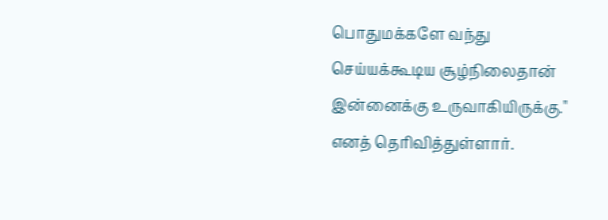பொதுமக்களே வந்து செய்யக்கூடிய சூழ்நிலைதான் இன்னைக்கு உருவாகியிருக்கு." எனத் தெரிவித்துள்ளார்.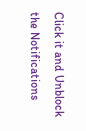Click it and Unblock the Notifications